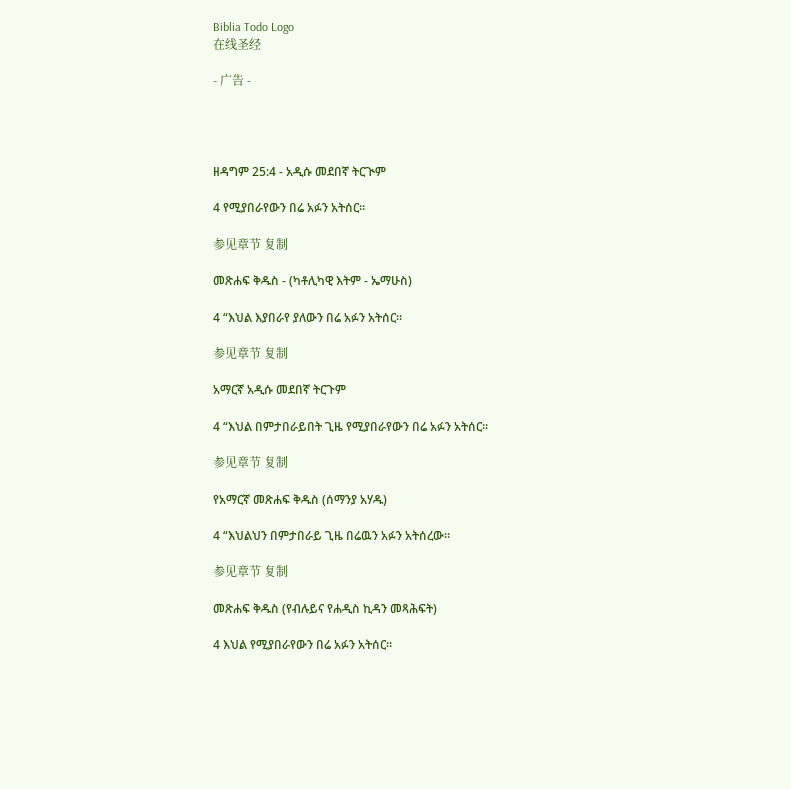Biblia Todo Logo
在线圣经

- 广告 -




ዘዳግም 25:4 - አዲሱ መደበኛ ትርጒም

4 የሚያበራየውን በሬ አፉን አትሰር።

参见章节 复制

መጽሐፍ ቅዱስ - (ካቶሊካዊ እትም - ኤማሁስ)

4 “እህል እያበራየ ያለውን በሬ አፉን አትሰር።

参见章节 复制

አማርኛ አዲሱ መደበኛ ትርጉም

4 “እህል በምታበራይበት ጊዜ የሚያበራየውን በሬ አፉን አትሰር።

参见章节 复制

የአማርኛ መጽሐፍ ቅዱስ (ሰማንያ አሃዱ)

4 “እህልህን በምታበራይ ጊዜ በሬዉን አፉን አትሰረው።

参见章节 复制

መጽሐፍ ቅዱስ (የብሉይና የሐዲስ ኪዳን መጻሕፍት)

4 እህል የሚያበራየውን በሬ አፉን አትሰር።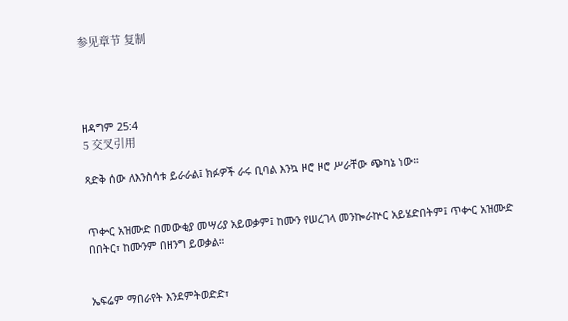参见章节 复制




ዘዳግም 25:4
5 交叉引用

ጻድቅ ሰው ለእንስሳቱ ይራራል፤ ክፉዎች ራሩ ቢባል እንኳ ዞሮ ዞሮ ሥራቸው ጭካኔ ነው።


ጥቍር አዝሙድ በመውቂያ መሣሪያ አይወቃም፤ ከሙን የሠረገላ መንኰራኵር አይሄድበትም፤ ጥቍር አዝሙድ በበትር፣ ከሙንም በዘንግ ይወቃል።


ኤፍሬም ማበራየት እንደምትወድድ፣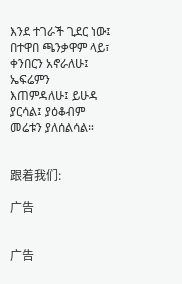እንደ ተገራች ጊደር ነው፤ በተዋበ ጫንቃዋም ላይ፣ ቀንበርን አኖራለሁ፤ ኤፍሬምን እጠምዳለሁ፤ ይሁዳ ያርሳል፤ ያዕቆብም መሬቱን ያለሰልሳል።


跟着我们:

广告


广告